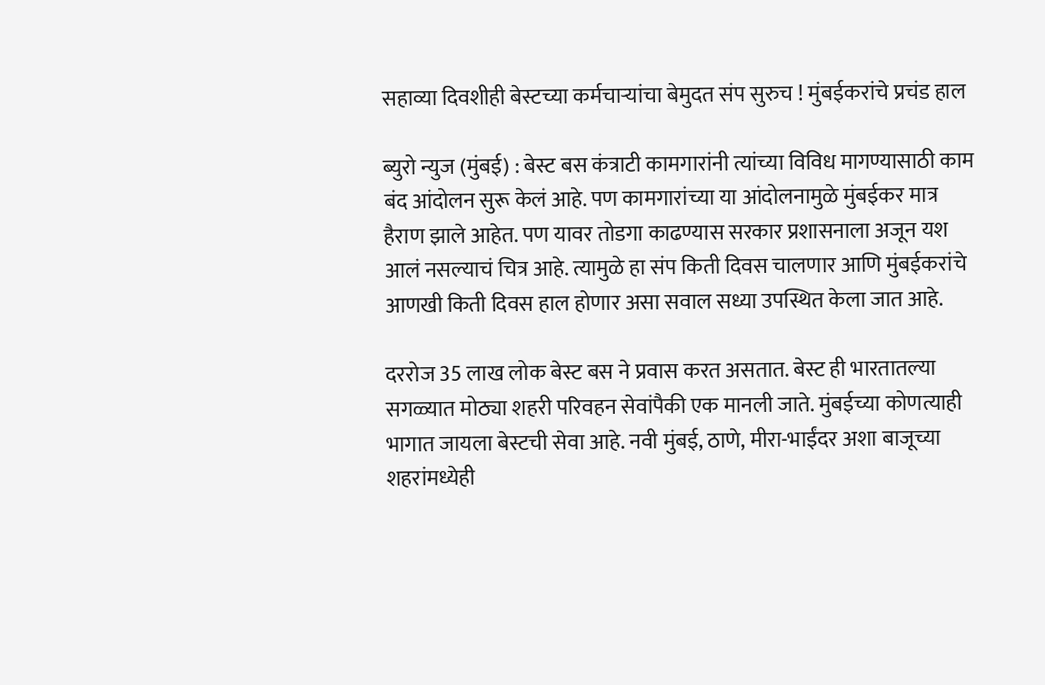सहाव्या दिवशीही बेस्टच्या कर्मचाऱ्यांचा बेमुदत संप सुरुच ! मुंबईकरांचे प्रचंड हाल

ब्युरो न्युज (मुंबई) : बेस्ट बस कंत्राटी कामगारांनी त्यांच्या विविध मागण्यासाठी काम बंद आंदोलन सुरू केलं आहे. पण कामगारांच्या या आंदोलनामुळे मुंबईकर मात्र हैराण झाले आहेत. पण यावर तोडगा काढण्यास सरकार प्रशासनाला अजून यश आलं नसल्याचं चित्र आहे. त्यामुळे हा संप किती दिवस चालणार आणि मुंबईकरांचे आणखी किती दिवस हाल होणार असा सवाल सध्या उपस्थित केला जात आहे.

दररोज 35 लाख लोक बेस्ट बस ने प्रवास करत असतात. बेस्ट ही भारतातल्या सगळ्यात मोठ्या शहरी परिवहन सेवांपैकी एक मानली जाते. मुंबईच्या कोणत्याही भागात जायला बेस्टची सेवा आहे. नवी मुंबई, ठाणे, मीरा-भाईंदर अशा बाजूच्या शहरांमध्येही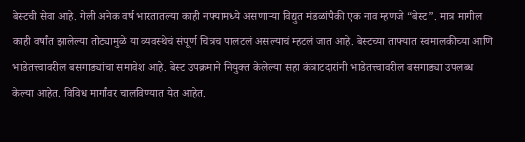बेस्टची सेवा आहे. गेली अनेक वर्ष भारतातल्या काही नफ्यामध्ये असणाऱ्या विद्युत मंडळांपैकी एक नाव म्हणजे “बेस्ट”. मात्र मागील काही वर्षांत झालेल्या तोट्यामुळे या व्यवस्थेचं संपूर्ण चित्रच पालटलं असल्याचं म्हटलं जात आहे. बेस्टच्या ताफ्यात स्वमालकीच्या आणि भाडेतत्त्वावरील बसगाड्यांचा समावेश आहे. बेस्ट उपक्रमाने नियुक्त केलेल्या सहा कंत्राटदारांनी भाडेतत्त्वावरील बसगाड्या उपलब्ध केल्या आहेत. विविध मार्गांवर चालविण्यात येत आहेत.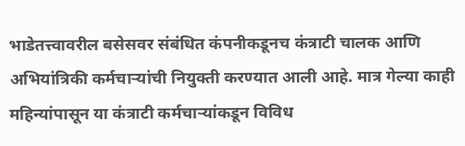भाडेतत्त्वावरील बसेसवर संबंधित कंपनीकडूनच कंत्राटी चालक आणि अभियांत्रिकी कर्मचाऱ्यांची नियुक्ती करण्यात आली आहे. मात्र गेल्या काही महिन्यांपासून या कंत्राटी कर्मचाऱ्यांकडून विविध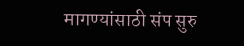मागण्यांसाठी संप सुरु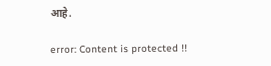आहे.

error: Content is protected !!